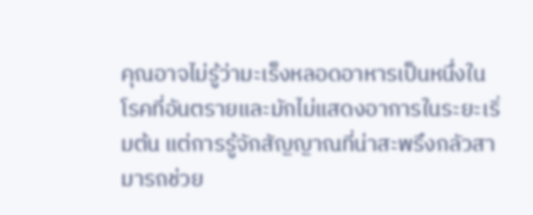คุณอาจไม่รู้ว่ามะเร็งหลอดอาหารเป็นหนึ่งในโรคที่อันตรายและมักไม่แสดงอาการในระยะเริ่มต้น แต่การรู้จักสัญญาณที่น่าสะพรึงกลัวสามารถช่วย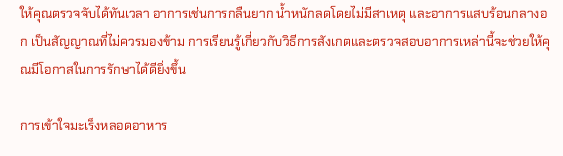ให้คุณตรวจจับได้ทันเวลา อาการเช่นการกลืนยาก น้ำหนักลดโดยไม่มีสาเหตุ และอาการแสบร้อนกลางอก เป็นสัญญาณที่ไม่ควรมองข้าม การเรียนรู้เกี่ยวกับวิธีการสังเกตและตรวจสอบอาการเหล่านี้จะช่วยให้คุณมีโอกาสในการรักษาได้ดียิ่งขึ้น

การเข้าใจมะเร็งหลอดอาหาร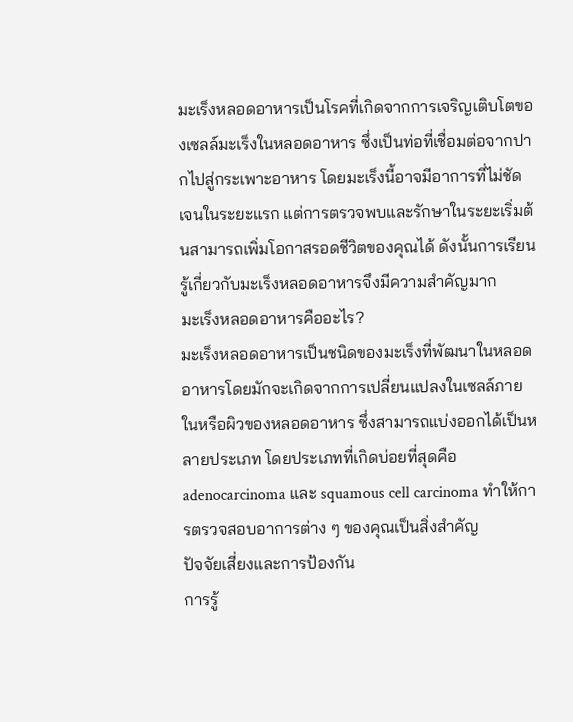มะเร็งหลอดอาหารเป็นโรคที่เกิดจากการเจริญเติบโตของเซลล์มะเร็งในหลอดอาหาร ซึ่งเป็นท่อที่เชื่อมต่อจากปากไปสู่กระเพาะอาหาร โดยมะเร็งนี้อาจมีอาการที่ไม่ชัดเจนในระยะแรก แต่การตรวจพบและรักษาในระยะเริ่มต้นสามารถเพิ่มโอกาสรอดชีวิตของคุณได้ ดังนั้นการเรียนรู้เกี่ยวกับมะเร็งหลอดอาหารจึงมีความสำคัญมาก
มะเร็งหลอดอาหารคืออะไร?
มะเร็งหลอดอาหารเป็นชนิดของมะเร็งที่พัฒนาในหลอดอาหารโดยมักจะเกิดจากการเปลี่ยนแปลงในเซลล์ภายในหรือผิวของหลอดอาหาร ซึ่งสามารถแบ่งออกได้เป็นหลายประเภท โดยประเภทที่เกิดบ่อยที่สุดคือ adenocarcinoma และ squamous cell carcinoma ทำให้การตรวจสอบอาการต่าง ๆ ของคุณเป็นสิ่งสำคัญ
ปัจจัยเสี่ยงและการป้องกัน
การรู้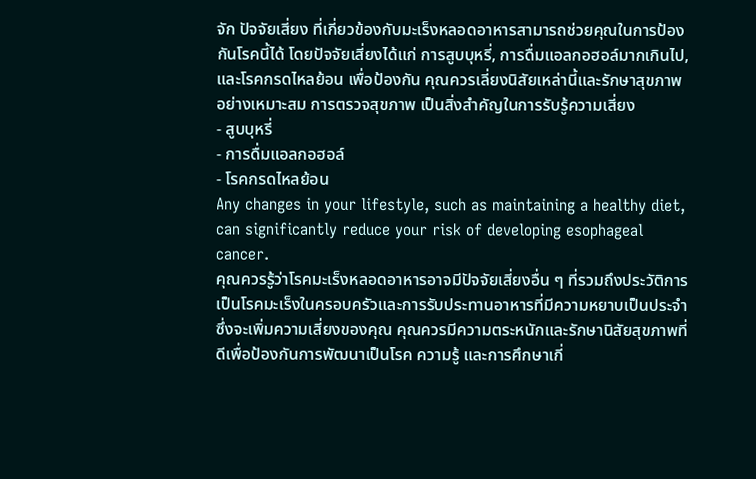จัก ปัจจัยเสี่ยง ที่เกี่ยวข้องกับมะเร็งหลอดอาหารสามารถช่วยคุณในการป้องกันโรคนี้ได้ โดยปัจจัยเสี่ยงได้แก่ การสูบบุหรี่, การดื่มแอลกอฮอล์มากเกินไป, และโรคกรดไหลย้อน เพื่อป้องกัน คุณควรเลี่ยงนิสัยเหล่านี้และรักษาสุขภาพอย่างเหมาะสม การตรวจสุขภาพ เป็นสิ่งสำคัญในการรับรู้ความเสี่ยง
- สูบบุหรี่
- การดื่มแอลกอฮอล์
- โรคกรดไหลย้อน
Any changes in your lifestyle, such as maintaining a healthy diet, can significantly reduce your risk of developing esophageal cancer.
คุณควรรู้ว่าโรคมะเร็งหลอดอาหารอาจมีปัจจัยเสี่ยงอื่น ๆ ที่รวมถึงประวัติการเป็นโรคมะเร็งในครอบครัวและการรับประทานอาหารที่มีความหยาบเป็นประจำ ซึ่งจะเพิ่มความเสี่ยงของคุณ คุณควรมีความตระหนักและรักษานิสัยสุขภาพที่ดีเพื่อป้องกันการพัฒนาเป็นโรค ความรู้ และการศึกษาเกี่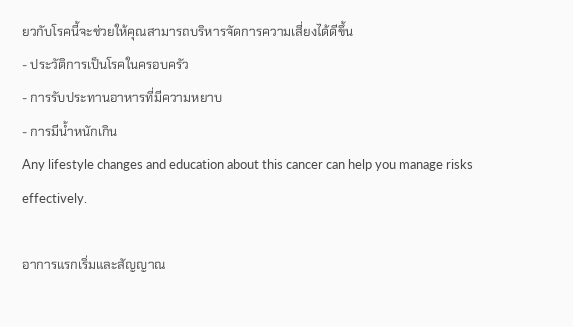ยวกับโรคนี้จะช่วยให้คุณสามารถบริหารจัดการความเสี่ยงได้ดีขึ้น
- ประวัติการเป็นโรคในครอบครัว
- การรับประทานอาหารที่มีความหยาบ
- การมีน้ำหนักเกิน
Any lifestyle changes and education about this cancer can help you manage risks effectively.

อาการแรกเริ่มและสัญญาณ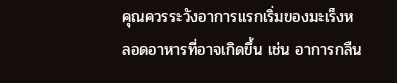คุณควรระวังอาการแรกเริ่มของมะเร็งหลอดอาหารที่อาจเกิดขึ้น เช่น อาการกลืน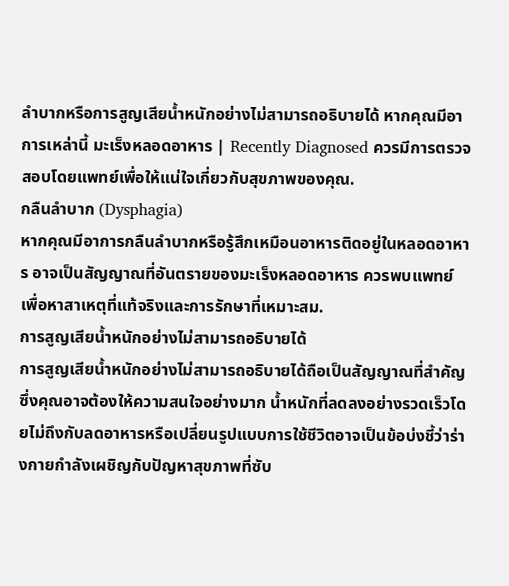ลำบากหรือการสูญเสียน้ำหนักอย่างไม่สามารถอธิบายได้ หากคุณมีอาการเหล่านี้ มะเร็งหลอดอาหาร | Recently Diagnosed ควรมีการตรวจสอบโดยแพทย์เพื่อให้แน่ใจเกี่ยวกับสุขภาพของคุณ.
กลืนลำบาก (Dysphagia)
หากคุณมีอาการกลืนลำบากหรือรู้สึกเหมือนอาหารติดอยู่ในหลอดอาหาร อาจเป็นสัญญาณที่อันตรายของมะเร็งหลอดอาหาร ควรพบแพทย์เพื่อหาสาเหตุที่แท้จริงและการรักษาที่เหมาะสม.
การสูญเสียน้ำหนักอย่างไม่สามารถอธิบายได้
การสูญเสียน้ำหนักอย่างไม่สามารถอธิบายได้ถือเป็นสัญญาณที่สำคัญ ซึ่งคุณอาจต้องให้ความสนใจอย่างมาก น้ำหนักที่ลดลงอย่างรวดเร็วโดยไม่ถึงกับลดอาหารหรือเปลี่ยนรูปแบบการใช้ชีวิตอาจเป็นข้อบ่งชี้ว่าร่างกายกำลังเผชิญกับปัญหาสุขภาพที่ซับ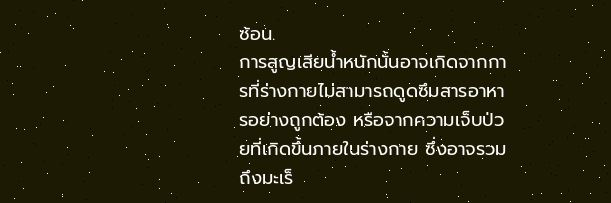ซ้อน.
การสูญเสียน้ำหนักนั้นอาจเกิดจากการที่ร่างกายไม่สามารถดูดซึมสารอาหารอย่างถูกต้อง หรือจากความเจ็บป่วยที่เกิดขึ้นภายในร่างกาย ซึ่งอาจรวมถึงมะเร็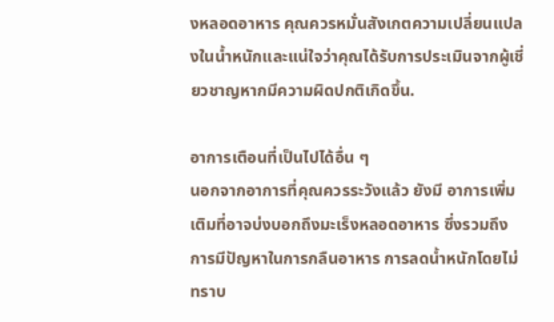งหลอดอาหาร คุณควรหมั่นสังเกตความเปลี่ยนแปลงในน้ำหนักและแน่ใจว่าคุณได้รับการประเมินจากผู้เชี่ยวชาญหากมีความผิดปกติเกิดขึ้น.

อาการเตือนที่เป็นไปได้อื่น ๆ
นอกจากอาการที่คุณควรระวังแล้ว ยังมี อาการเพิ่มเติมที่อาจบ่งบอกถึงมะเร็งหลอดอาหาร ซึ่งรวมถึงการมีปัญหาในการกลืนอาหาร การลดน้ำหนักโดยไม่ทราบ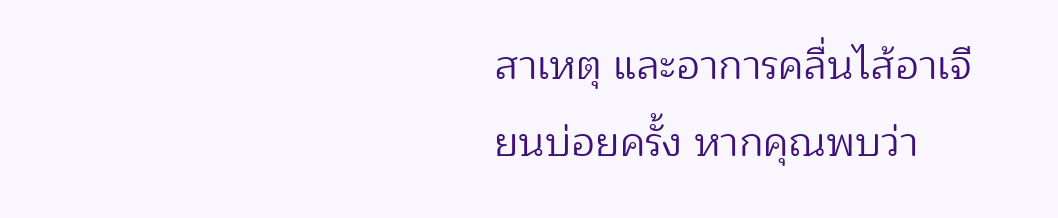สาเหตุ และอาการคลื่นไส้อาเจียนบ่อยครั้ง หากคุณพบว่า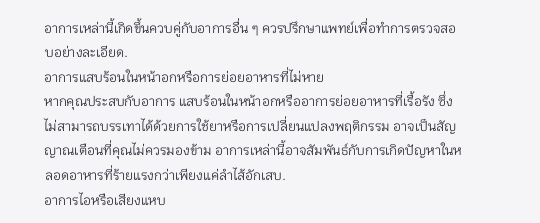อาการเหล่านี้เกิดขึ้นควบคู่กับอาการอื่น ๆ ควรปรึกษาแพทย์เพื่อทำการตรวจสอบอย่างละเอียด.
อาการแสบร้อนในหน้าอกหรือการย่อยอาหารที่ไม่หาย
หากคุณประสบกับอาการ แสบร้อนในหน้าอกหรืออาการย่อยอาหารที่เรื้อรัง ซึ่งไม่สามารถบรรเทาได้ด้วยการใช้ยาหรือการเปลี่ยนแปลงพฤติกรรม อาจเป็นสัญญาณเตือนที่คุณไม่ควรมองข้าม อาการเหล่านี้อาจสัมพันธ์กับการเกิดปัญหาในหลอดอาหารที่ร้ายแรงกว่าเพียงแค่ลำไส้อักเสบ.
อาการไอหรือเสียงแหบ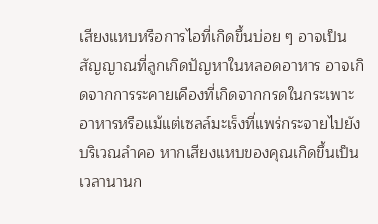เสียงแหบหรือการไอที่เกิดขึ้นบ่อย ๆ อาจเป็น สัญญาณที่ลูกเกิดปัญหาในหลอดอาหาร อาจเกิดจากการระคายเคืองที่เกิดจากกรดในกระเพาะอาหารหรือแม้แต่เซลล์มะเร็งที่แพร่กระจายไปยังบริเวณลำคอ หากเสียงแหบของคุณเกิดขึ้นเป็นเวลานานก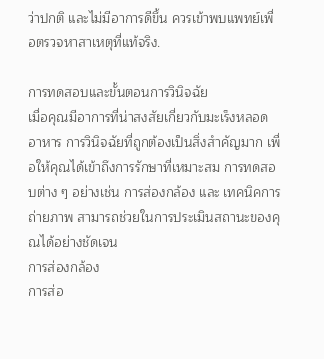ว่าปกติ และไม่มีอาการดีขึ้น ควรเข้าพบแพทย์เพื่อตรวจหาสาเหตุที่แท้จริง.

การทดสอบและขั้นตอนการวินิจฉัย
เมื่อคุณมีอาการที่น่าสงสัยเกี่ยวกับมะเร็งหลอดอาหาร การวินิจฉัยที่ถูกต้องเป็นสิ่งสำคัญมาก เพื่อให้คุณได้เข้าถึงการรักษาที่เหมาะสม การทดสอบต่าง ๆ อย่างเช่น การส่องกล้อง และ เทคนิคการถ่ายภาพ สามารถช่วยในการประเมินสถานะของคุณได้อย่างชัดเจน
การส่องกล้อง
การส่อ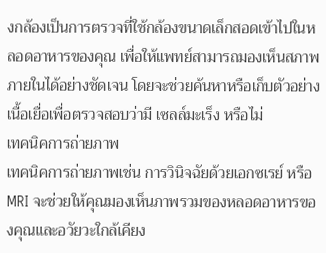งกล้องเป็นการตรวจที่ใช้กล้องขนาดเล็กสอดเข้าไปในหลอดอาหารของคุณ เพื่อให้แพทย์สามารถมองเห็นสภาพภายในได้อย่างชัดเจน โดยจะช่วยค้นหาหรือเก็บตัวอย่างเนื้อเยื่อเพื่อตรวจสอบว่ามี เซลล์มะเร็ง หรือไม่
เทคนิคการถ่ายภาพ
เทคนิคการถ่ายภาพเช่น การวินิจฉัยด้วยเอกซเรย์ หรือ MRI จะช่วยให้คุณมองเห็นภาพรวมของหลอดอาหารของคุณและอวัยวะใกล้เคียง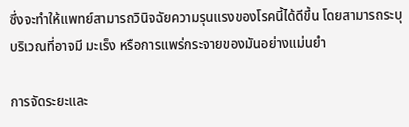ซึ่งจะทำให้แพทย์สามารถวินิจฉัยความรุนแรงของโรคนี้ได้ดีขึ้น โดยสามารถระบุบริเวณที่อาจมี มะเร็ง หรือการแพร่กระจายของมันอย่างแม่นยำ

การจัดระยะและ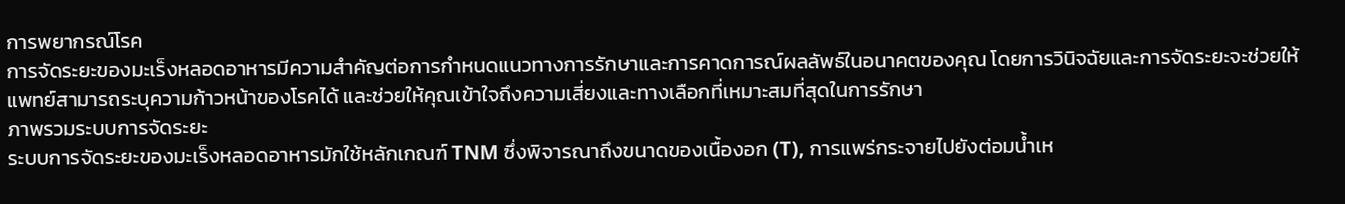การพยากรณ์โรค
การจัดระยะของมะเร็งหลอดอาหารมีความสำคัญต่อการกำหนดแนวทางการรักษาและการคาดการณ์ผลลัพธ์ในอนาคตของคุณ โดยการวินิจฉัยและการจัดระยะจะช่วยให้แพทย์สามารถระบุความก้าวหน้าของโรคได้ และช่วยให้คุณเข้าใจถึงความเสี่ยงและทางเลือกที่เหมาะสมที่สุดในการรักษา
ภาพรวมระบบการจัดระยะ
ระบบการจัดระยะของมะเร็งหลอดอาหารมักใช้หลักเกณฑ์ TNM ซึ่งพิจารณาถึงขนาดของเนื้องอก (T), การแพร่กระจายไปยังต่อมน้ำเห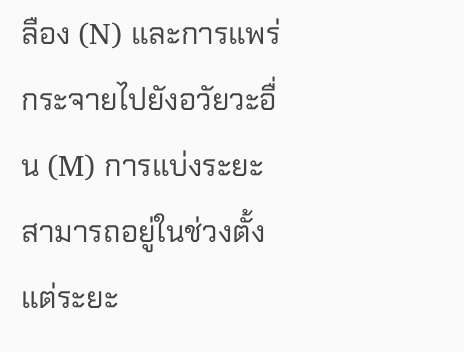ลือง (N) และการแพร่กระจายไปยังอวัยวะอื่น (M) การแบ่งระยะสามารถอยู่ในช่วงตั้งแต่ระยะ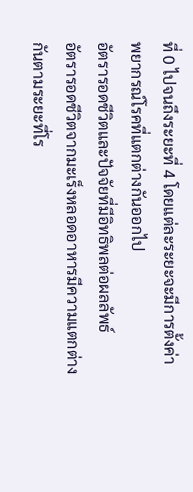ที่ 0 ไปจนถึงระยะที่ 4 โดยแต่ละระยะจะมีการตั้งค่าพยากรณ์โรคที่แตกต่างกันออกไป
อัตรารอดชีวิตและปัจจัยที่มีอิทธิพลต่อผลลัพธ์
อัตรารอดชีวิตจากมะเร็งหลอดอาหารมีความแตกต่างกันตามระยะที่โร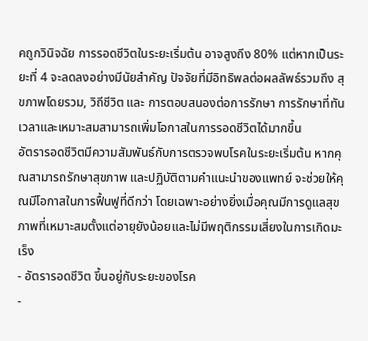คถูกวินิจฉัย การรอดชีวิตในระยะเริ่มต้น อาจสูงถึง 80% แต่หากเป็นระยะที่ 4 จะลดลงอย่างมีนัยสำคัญ ปัจจัยที่มีอิทธิพลต่อผลลัพธ์รวมถึง สุขภาพโดยรวม, วิถีชีวิต และ การตอบสนองต่อการรักษา การรักษาที่ทันเวลาและเหมาะสมสามารถเพิ่มโอกาสในการรอดชีวิตได้มากขึ้น
อัตรารอดชีวิตมีความสัมพันธ์กับการตรวจพบโรคในระยะเริ่มต้น หากคุณสามารถรักษาสุขภาพ และปฏิบัติตามคำแนะนำของแพทย์ จะช่วยให้คุณมีโอกาสในการฟื้นฟูที่ดีกว่า โดยเฉพาะอย่างยิ่งเมื่อคุณมีการดูแลสุขภาพที่เหมาะสมตั้งแต่อายุยังน้อยและไม่มีพฤติกรรมเสี่ยงในการเกิดมะเร็ง
- อัตรารอดชีวิต ขึ้นอยู่กับระยะของโรค
-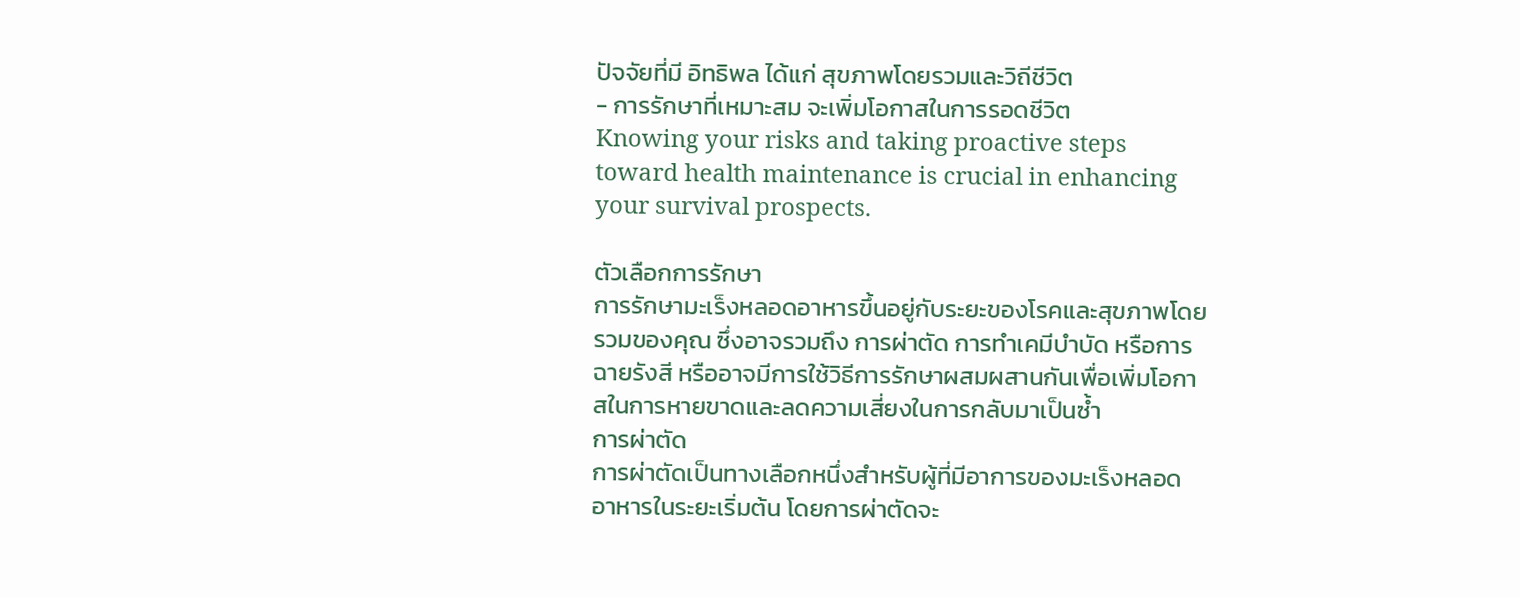ปัจจัยที่มี อิทธิพล ได้แก่ สุขภาพโดยรวมและวิถีชีวิต
- การรักษาที่เหมาะสม จะเพิ่มโอกาสในการรอดชีวิต
Knowing your risks and taking proactive steps toward health maintenance is crucial in enhancing your survival prospects.

ตัวเลือกการรักษา
การรักษามะเร็งหลอดอาหารขึ้นอยู่กับระยะของโรคและสุขภาพโดยรวมของคุณ ซึ่งอาจรวมถึง การผ่าตัด การทำเคมีบำบัด หรือการฉายรังสี หรืออาจมีการใช้วิธีการรักษาผสมผสานกันเพื่อเพิ่มโอกาสในการหายขาดและลดความเสี่ยงในการกลับมาเป็นซ้ำ
การผ่าตัด
การผ่าตัดเป็นทางเลือกหนึ่งสำหรับผู้ที่มีอาการของมะเร็งหลอดอาหารในระยะเริ่มต้น โดยการผ่าตัดจะ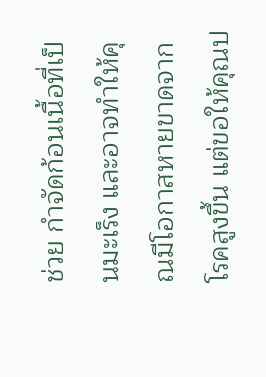ช่วย กำจัดก้อนเนื้อที่เป็นมะเร็ง และอาจทำให้คุณมีโอกาสหายขาดจากโรคสูงขึ้น แต่ขอให้คุณป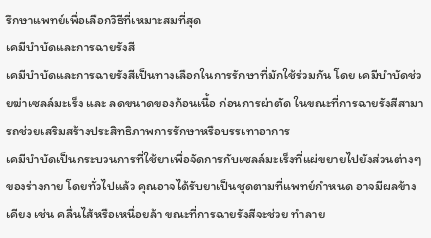รึกษาแพทย์เพื่อเลือกวิธีที่เหมาะสมที่สุด
เคมีบำบัดและการฉายรังสี
เคมีบำบัดและการฉายรังสีเป็นทางเลือกในการรักษาที่มักใช้ร่วมกัน โดย เคมีบำบัดช่วยฆ่าเซลล์มะเร็ง และ ลดขนาดของก้อนเนื้อ ก่อนการผ่าตัด ในขณะที่การฉายรังสีสามารถช่วยเสริมสร้างประสิทธิภาพการรักษาหรือบรรเทาอาการ
เคมีบำบัดเป็นกระบวนการที่ใช้ยาเพื่อจัดการกับเซลล์มะเร็งที่แผ่ขยายไปยังส่วนต่างๆ ของร่างกาย โดยทั่วไปแล้ว คุณอาจได้รับยาเป็นชุดตามที่แพทย์กำหนด อาจมีผลข้างเคียง เช่น คลื่นไส้หรือเหนื่อยล้า ขณะที่การฉายรังสีจะช่วย ทำลาย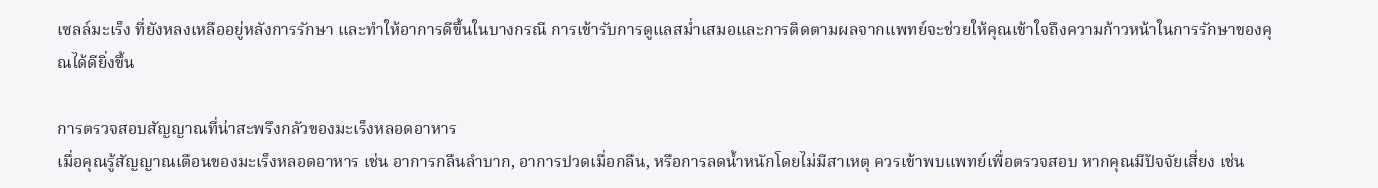เซลล์มะเร็ง ที่ยังหลงเหลืออยู่หลังการรักษา และทำให้อาการดีขึ้นในบางกรณี การเข้ารับการดูแลสม่ำเสมอและการติดตามผลจากแพทย์จะช่วยให้คุณเข้าใจถึงความก้าวหน้าในการรักษาของคุณได้ดียิ่งขึ้น

การตรวจสอบสัญญาณที่น่าสะพรึงกลัวของมะเร็งหลอดอาหาร
เมื่อคุณรู้สัญญาณเตือนของมะเร็งหลอดอาหาร เช่น อาการกลืนลำบาก, อาการปวดเมื่อกลืน, หรือการลดน้ำหนักโดยไม่มีสาเหตุ ควรเข้าพบแพทย์เพื่อตรวจสอบ หากคุณมีปัจจัยเสี่ยง เช่น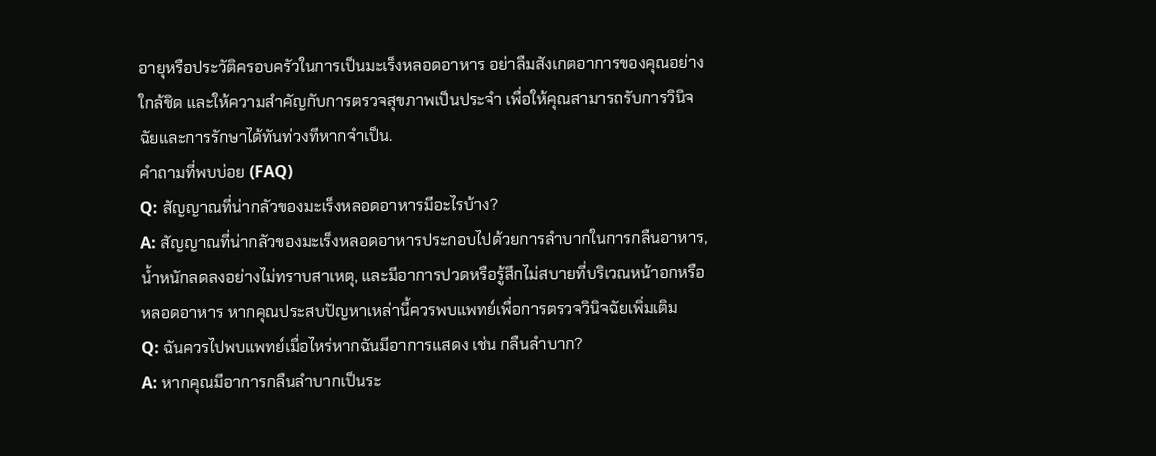อายุหรือประวัติครอบครัวในการเป็นมะเร็งหลอดอาหาร อย่าลืมสังเกตอาการของคุณอย่างใกล้ชิด และให้ความสำคัญกับการตรวจสุขภาพเป็นประจำ เพื่อให้คุณสามารถรับการวินิจฉัยและการรักษาได้ทันท่วงทีหากจำเป็น.
คำถามที่พบบ่อย (FAQ)
Q: สัญญาณที่น่ากลัวของมะเร็งหลอดอาหารมีอะไรบ้าง?
A: สัญญาณที่น่ากลัวของมะเร็งหลอดอาหารประกอบไปด้วยการลำบากในการกลืนอาหาร, น้ำหนักลดลงอย่างไม่ทราบสาเหตุ, และมีอาการปวดหรือรู้สึกไม่สบายที่บริเวณหน้าอกหรือหลอดอาหาร หากคุณประสบปัญหาเหล่านี้ควรพบแพทย์เพื่อการตรวจวินิจฉัยเพิ่มเติม
Q: ฉันควรไปพบแพทย์เมื่อไหร่หากฉันมีอาการแสดง เช่น กลืนลำบาก?
A: หากคุณมีอาการกลืนลำบากเป็นระ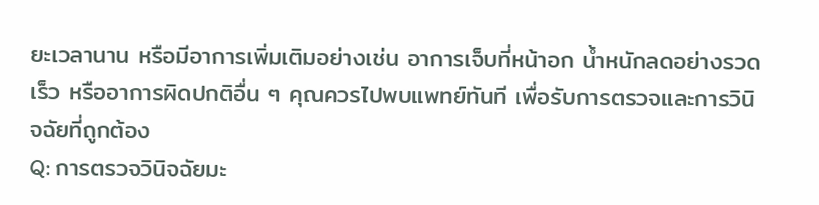ยะเวลานาน หรือมีอาการเพิ่มเติมอย่างเช่น อาการเจ็บที่หน้าอก น้ำหนักลดอย่างรวดเร็ว หรืออาการผิดปกติอื่น ๆ คุณควรไปพบแพทย์ทันที เพื่อรับการตรวจและการวินิจฉัยที่ถูกต้อง
Q: การตรวจวินิจฉัยมะ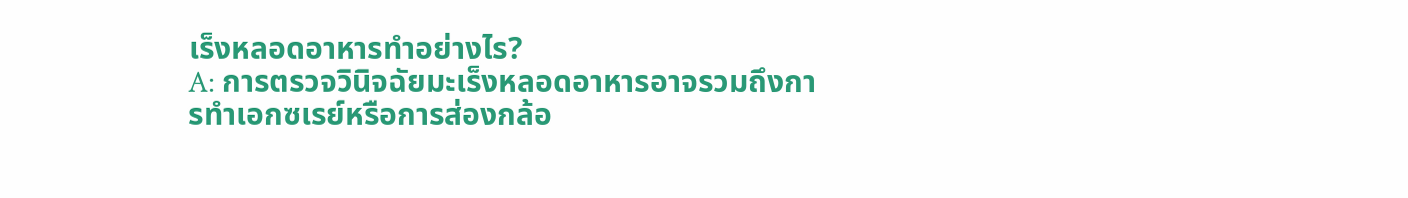เร็งหลอดอาหารทำอย่างไร?
A: การตรวจวินิจฉัยมะเร็งหลอดอาหารอาจรวมถึงการทำเอกซเรย์หรือการส่องกล้อ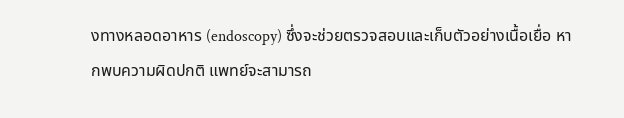งทางหลอดอาหาร (endoscopy) ซึ่งจะช่วยตรวจสอบและเก็บตัวอย่างเนื้อเยื่อ หากพบความผิดปกติ แพทย์จะสามารถ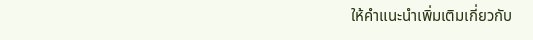ให้คำแนะนำเพิ่มเติมเกี่ยวกับ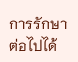การรักษาต่อไปได้